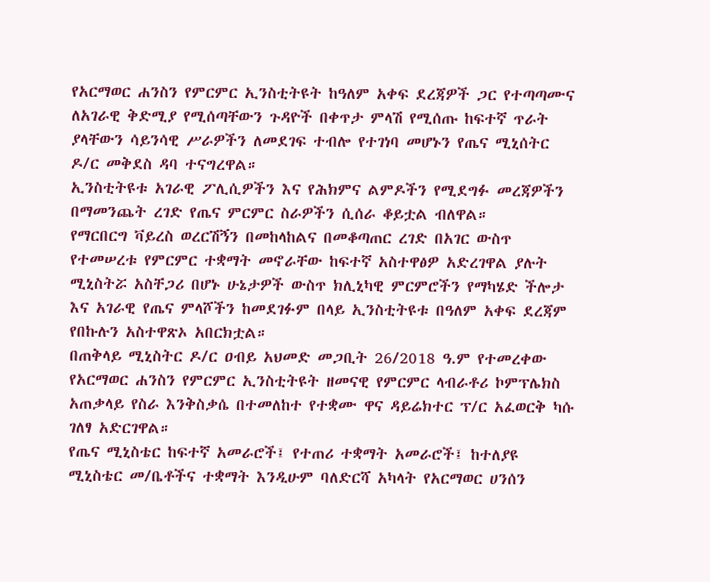የአርማወር ሐንስን የምርምር ኢንስቲትዩት ከዓለም አቀፍ ደረጃዎች ጋር የተጣጣሙና ለአገራዊ ቅድሚያ የሚሰጣቸውን ጉዳዮች በቀጥታ ምላሽ የሚሰጡ ከፍተኛ ጥራት ያላቸውን ሳይንሳዊ ሥራዎችን ለመደገፍ ተብሎ የተገነባ መሆኑን የጤና ሚኒሰትር ዶ/ር መቅደስ ዳባ ተናግረዋል።
ኢንስቲትዩቱ አገራዊ ፖሊሲዎችን እና የሕክምና ልምዶችን የሚደግፉ መረጃዎችን በማመንጨት ረገድ የጤና ምርምር ስራዎችን ሲሰራ ቆይቷል ብለዋል።
የማርበርግ ቫይረስ ወረርሽኝን በመከላከልና በመቆጣጠር ረገድ በአገር ውስጥ የተመሠረቱ የምርምር ተቋማት መኖራቸው ከፍተኛ አስተዋፅዎ አድረገዋል ያሉት ሚኒስትሯ አስቸጋሪ በሆኑ ሁኔታዎች ውስጥ ክሊኒካዊ ምርምሮችን የማካሄድ ችሎታ እና አገራዊ የጤና ምላሾችን ከመደገፉም በላይ ኢንስቲትዩቱ በዓለም አቀፍ ደረጃም የበኩሉን አስተዋጽኦ አበርክቷል።
በጠቅላይ ሚኒስትር ዶ/ር ዐብይ አህመድ መጋቢት 26/2018 ዓ.ም የተመረቀው የአርማወር ሐንስን የምርምር ኢንስቲትዩት ዘመናዊ የምርምር ላብራቶሪ ኮምፕሌክስ አጠቃላይ የስራ እንቅስቃሴ በተመለከተ የተቋሙ ዋና ዳይሬክተር ፕ/ር አፈወርቅ ካሱ ገለፃ አድርገዋል።
የጤና ሚኒስቴር ከፍተኛ አመራሮች፤ የተጠሪ ተቋማት አመራሮች፤ ከተለያዩ ሚኒስቴር መ/ቤቶችና ተቋማት እንዲሁም ባለድርሻ አካላት የአርማወር ሀንሰን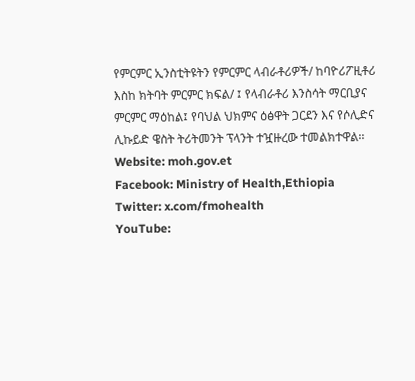የምርምር ኢንስቲትዩትን የምርምር ላብራቶሪዎች/ ከባዮሪፖዚቶሪ እስከ ክትባት ምርምር ክፍል/ ፤ የላብራቶሪ እንስሳት ማርቢያና ምርምር ማዕከል፤ የባህል ህክምና ዕፅዋት ጋርደን እና የሶሊድና ሊኩይድ ዌስት ትሪትመንት ፕላንት ተዧዙረው ተመልክተዋል፡፡
Website: moh.gov.et
Facebook: Ministry of Health,Ethiopia
Twitter: x.com/fmohealth
YouTube: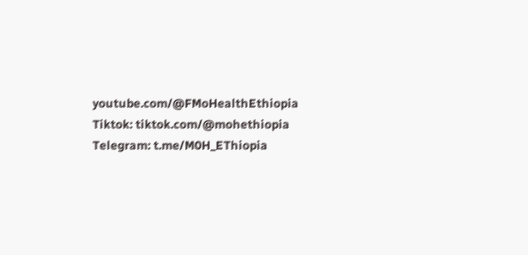youtube.com/@FMoHealthEthiopia
Tiktok: tiktok.com/@mohethiopia
Telegram: t.me/M0H_EThiopia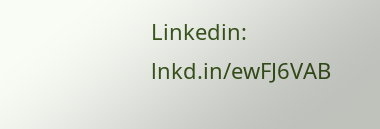Linkedin: lnkd.in/ewFJ6VAB